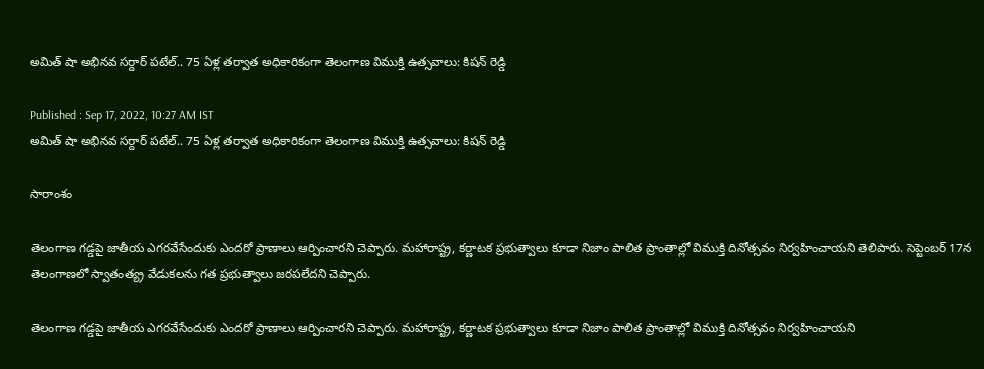అమిత్ షా అభినవ సర్దార్ పటేల్.. 75 ఏళ్ల తర్వాత అధికారికంగా తెలంగాణ విముక్తి ఉత్సవాలు: కిషన్ రెడ్డి

Published : Sep 17, 2022, 10:27 AM IST
అమిత్ షా అభినవ సర్దార్ పటేల్.. 75 ఏళ్ల తర్వాత అధికారికంగా తెలంగాణ విముక్తి ఉత్సవాలు: కిషన్ రెడ్డి

సారాంశం

తెలంగాణ గడ్డపై జాతీయ ఎగరవేసేందుకు ఎందరో ప్రాణాలు ఆర్పించారని చెప్పారు. మహారాష్ట్ర, కర్ణాటక ప్రభుత్వాలు కూడా నిజాం పాలిత ప్రాంతాల్లో విముక్తి దినోత్సవం నిర్వహించాయని తెలిపారు. సెప్టెంబర్‌ 17న తెలంగాణలో స్వాతంత్య్ర వేడుకలను గత ప్రభుత్వాలు జరపలేదని చెప్పారు.

తెలంగాణ గడ్డపై జాతీయ ఎగరవేసేందుకు ఎందరో ప్రాణాలు ఆర్పించారని చెప్పారు. మహారాష్ట్ర, కర్ణాటక ప్రభుత్వాలు కూడా నిజాం పాలిత ప్రాంతాల్లో విముక్తి దినోత్సవం నిర్వహించాయని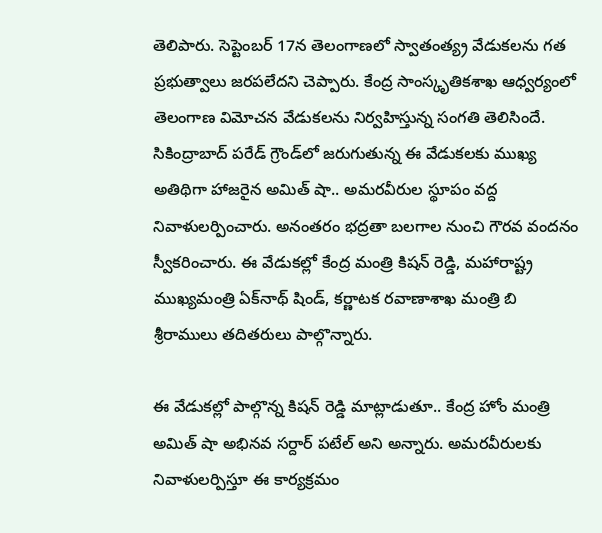తెలిపారు. సెప్టెంబర్‌ 17న తెలంగాణలో స్వాతంత్య్ర వేడుకలను గత ప్రభుత్వాలు జరపలేదని చెప్పారు. కేంద్ర సాంస్కృతికశాఖ ఆధ్వర్యంలో తెలంగాణ విమోచన వేడుకలను నిర్వహిస్తున్న సంగతి తెలిసిందే. సికింద్రాబాద్ పరేడ్ గ్రౌండ్‌లో జరుగుతున్న ఈ వేడుకలకు ముఖ్య అతిథిగా హాజరైన అమిత్ షా.. అమరవీరుల స్థూపం వద్ద నివాళులర్పించారు. అనంతరం భద్రతా బలగాల నుంచి గౌరవ వందనం స్వీకరించారు. ఈ వేడుకల్లో కేంద్ర మంత్రి కిషన్ రెడ్డి, మహారాష్ట్ర ముఖ్యమంత్రి ఏక్‌నాథ్ షిండ్, కర్ణాటక రవాణాశాఖ మంత్రి బి శ్రీరాములు తదితరులు పాల్గొన్నారు.

ఈ వేడుకల్లో పాల్గొన్న కిషన్ రెడ్డి మాట్లాడుతూ.. కేంద్ర హోం మంత్రి అమిత్ షా అభినవ సర్దార్ పటేల్ అని అన్నారు. అమరవీరులకు నివాళులర్పిస్తూ ఈ కార్యక్రమం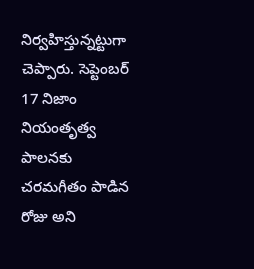నిర్వహిస్తున్నట్టుగా చెప్పారు. సెప్టెంబర్ 17 నిజాం నియంతృత్వ పాలనకు చరమగీతం పాడిన రోజు అని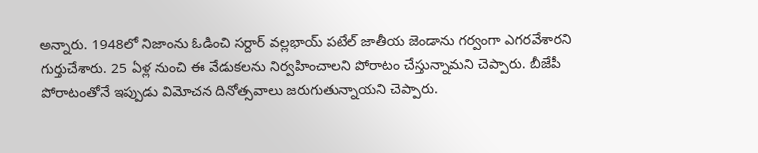అన్నారు. 1948లో నిజాంను ఓడించి సర్దార్ వల్లభాయ్ పటేల్ జాతీయ జెండాను గర్వంగా ఎగరవేశారని గుర్తుచేశారు. 25 ఏళ్ల నుంచి ఈ వేడుకలను నిర్వహించాలని పోరాటం చేస్తున్నామని చెప్పారు. బీజేపీ పోరాటంతోనే ఇప్పుడు విమోచన దినోత్సవాలు జరుగుతున్నాయని చెప్పారు.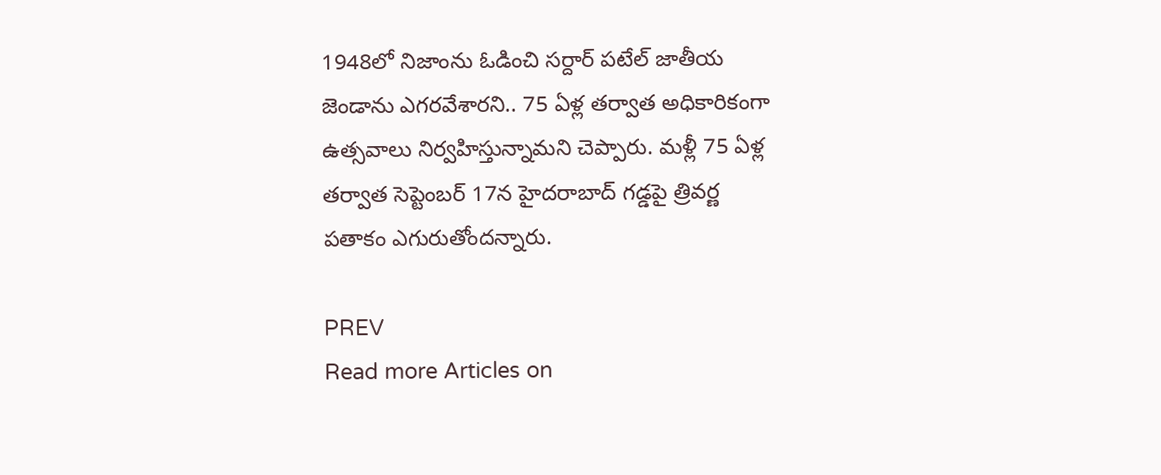1948లో నిజాంను ఓడించి సర్దార్ పటేల్ జాతీయ జెండాను ఎగరవేశారని.. 75 ఏళ్ల తర్వాత అధికారికంగా ఉత్సవాలు నిర్వహిస్తున్నామని చెప్పారు. మళ్లీ 75 ఏళ్ల తర్వాత సెప్టెంబర్ 17న హైదరాబాద్ గడ్డపై త్రివర్ణ పతాకం ఎగురుతోందన్నారు.

PREV
Read more Articles on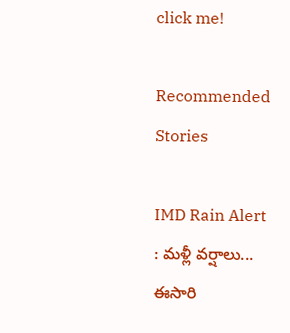click me!

Recommended Stories

IMD Rain Alert : మళ్లీ వర్షాలు... ఈసారి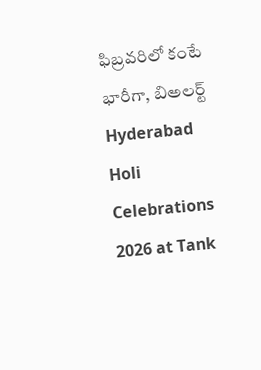ఫిబ్రవరిలో కంటే భారీగా, బిఅలర్ట్
Hyderabad Holi Celebrations 2026 at Tank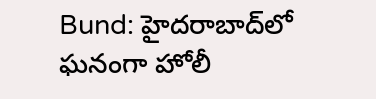Bund: హైదరాబాద్‌లో ఘనంగా హోలీ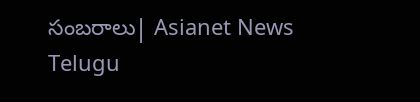సంబరాలు| Asianet News Telugu